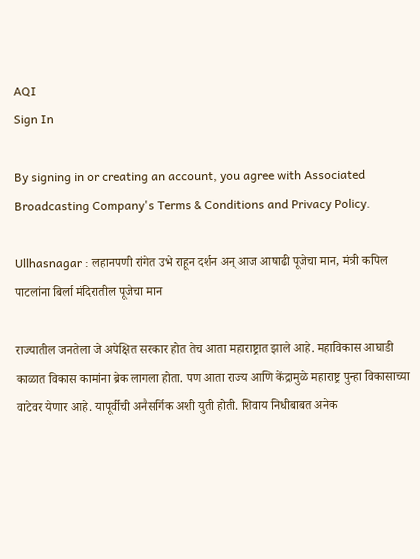AQI
Sign In

By signing in or creating an account, you agree with Associated Broadcasting Company's Terms & Conditions and Privacy Policy.

Ullhasnagar : लहानपणी रांगेत उभे राहून दर्शन अन् आज आषाढी पूजेचा मान, मंत्री कपिल पाटलांना बिर्ला मंदिरातील पूजेचा मान

राज्यातील जनतेला जे अपेक्षित सरकार होत तेच आता महाराष्ट्रात झाले आहे. महाविकास आघाडी काळात विकास कामांना ब्रेक लागला होता. पण आता राज्य आणि केंद्रामुळे महाराष्ट्र पुन्हा विकासाच्या वाटेवर येणार आहे. यापूर्वीची अनैसर्गिक अशी युती होती. शिवाय निधीबाबत अनेक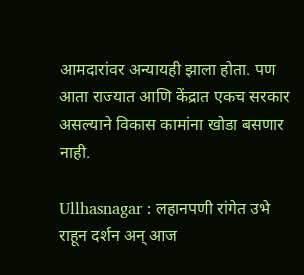आमदारांवर अन्यायही झाला होता. पण आता राज्यात आणि केंद्रात एकच सरकार असल्याने विकास कामांना खोडा बसणार नाही.

Ullhasnagar : लहानपणी रांगेत उभे राहून दर्शन अन् आज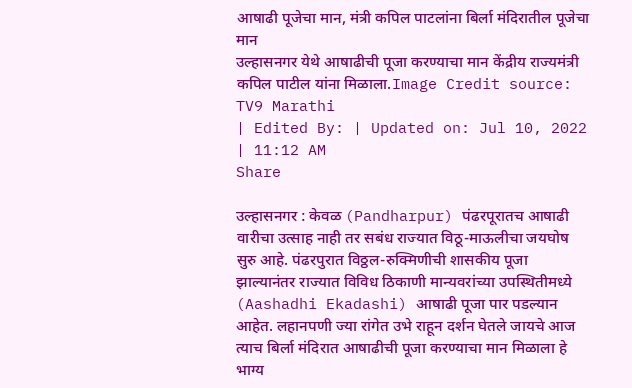आषाढी पूजेचा मान, मंत्री कपिल पाटलांना बिर्ला मंदिरातील पूजेचा मान
उल्हासनगर येथे आषाढीची पूजा करण्याचा मान केंद्रीय राज्यमंत्री कपिल पाटील यांना मिळाला.Image Credit source: TV9 Marathi
| Edited By: | Updated on: Jul 10, 2022 | 11:12 AM
Share

उल्हासनगर : केवळ (Pandharpur) पंढरपूरातच आषाढी वारीचा उत्साह नाही तर सबंध राज्यात विठू-माऊलीचा जयघोष सुरु आहे. पंढरपुरात विठ्ठल-रुक्मिणीची शासकीय पूजा झाल्यानंतर राज्यात विविध ठिकाणी मान्यवरांच्या उपस्थितीमध्ये (Aashadhi Ekadashi) आषाढी पूजा पार पडल्यान आहेत. लहानपणी ज्या रांगेत उभे राहून दर्शन घेतले जायचे आज त्याच बिर्ला मंदिरात आषाढीची पूजा करण्याचा मान मिळाला हे भाग्य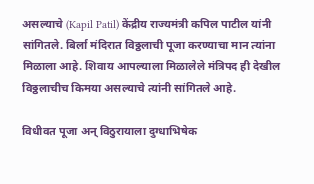असल्याचे (Kapil Patil) केंद्रीय राज्यमंत्री कपिल पाटील यांनी सांगितले. बिर्ला मंदिरात विठ्ठलाची पूजा करण्याचा मान त्यांना मिळाला आहे. शिवाय आपल्याला मिळालेले मंत्रिपद ही देखील विठ्ठलाचीच किमया असल्याचे त्यांनी सांगितले आहे.

विधीवत पूजा अन् विठुरायाला दुग्धाभिषेक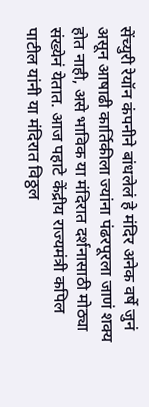सेंच्युरी रेयॉन कंपनीने बांधलेलं हे मंदिर अनेक वर्षे जुनं असून आषाढी कार्तिकीला ज्यांना पंढरपूरला जाणं शक्य होत नाही, असे भाविक या मंदिरात दर्शनासाठी मोठ्या संख्येनं येतात. आज पहाटे केंद्रीय राज्यमंत्री कपिल पाटील यांनी या मंदिरात विठ्ठल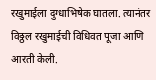रखुमाईला दुग्धाभिषेक घातला. त्यानंतर विठ्ठल रखुमाईची विधिवत पूजा आणि आरती केली.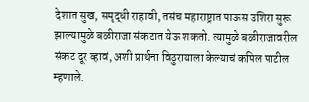देशात सुख, समृद्धी राहावी, तसंच महाराष्ट्रात पाऊस उशिरा सुरू झाल्यामुळे बळीराजा संकटात येऊ शकतो. त्यामुळे बळीराजावरील संकट दूर व्हावं, अशी प्रार्थना विठुरायाला केल्याचं कपिल पाटील म्हणाले.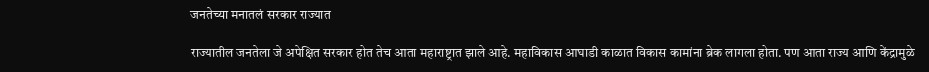जनतेच्या मनातलं सरकार राज्यात

राज्यातील जनतेला जे अपेक्षित सरकार होत तेच आता महाराष्ट्रात झाले आहे. महाविकास आघाडी काळात विकास कामांना ब्रेक लागला होता. पण आता राज्य आणि केंद्रामुळे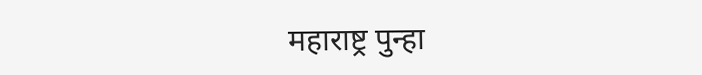महाराष्ट्र पुन्हा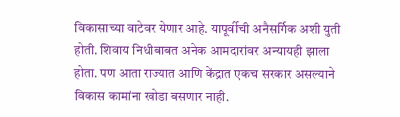विकासाच्या वाटेवर येणार आहे. यापूर्वीची अनैसर्गिक अशी युती होती. शिवाय निधीबाबत अनेक आमदारांवर अन्यायही झाला होता. पण आता राज्यात आणि केंद्रात एकच सरकार असल्याने विकास कामांना खोडा बसणार नाही.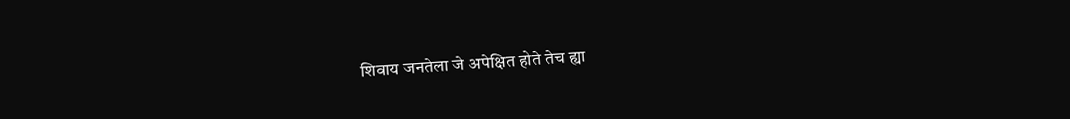शिवाय जनतेला जे अपेक्षित होते तेच ह्या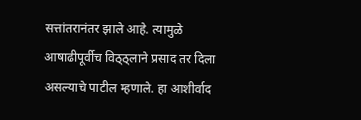सत्तांतरानंतर झाले आहे. त्यामुळे आषाढीपूर्वीच विठ्ठ्लाने प्रसाद तर दिला असल्याचे पाटील म्हणाले. हा आशीर्वाद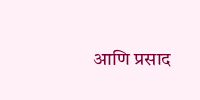आणि प्रसाद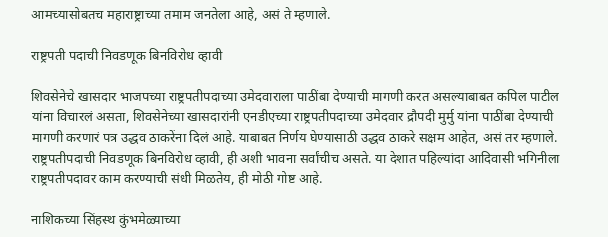आमच्यासोबतच महाराष्ट्राच्या तमाम जनतेला आहे, असं ते म्हणाले.

राष्ट्रपती पदाची निवडणूक बिनविरोध व्हावी

शिवसेनेचे खासदार भाजपच्या राष्ट्रपतीपदाच्या उमेदवाराला पाठींबा देण्याची मागणी करत असल्याबाबत कपिल पाटील यांना विचारलं असता, शिवसेनेच्या खासदारांनी एनडीएच्या राष्ट्रपतीपदाच्या उमेदवार द्रौपदी मुर्मु यांना पाठींबा देण्याची मागणी करणारं पत्र उद्धव ठाकरेंना दिलं आहे. याबाबत निर्णय घेण्यासाठी उद्धव ठाकरे सक्षम आहेत, असं तर म्हणाले. राष्ट्रपतीपदाची निवडणूक बिनविरोध व्हावी, ही अशी भावना सर्वांचीच असते. या देशात पहिल्यांदा आदिवासी भगिनीला राष्ट्रपतीपदावर काम करण्याची संधी मिळतेय, ही मोठी गोष्ट आहे.

नाशिकच्या सिंहस्थ कुंभमेळ्याच्या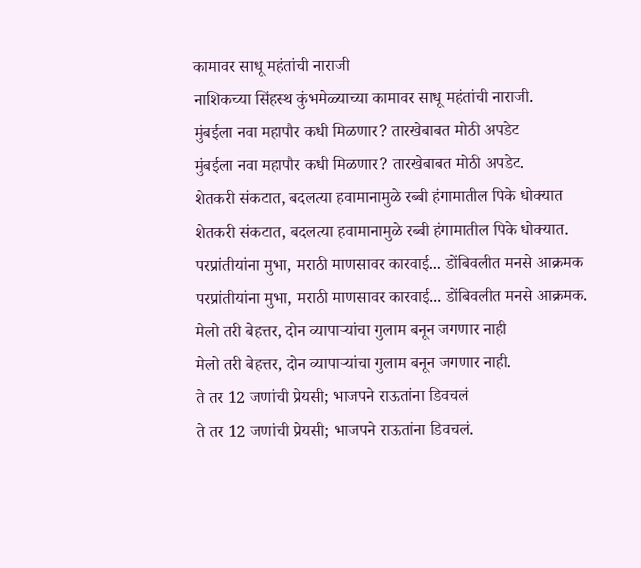कामावर साधू महंतांची नाराजी
नाशिकच्या सिंहस्थ कुंभमेळ्याच्या कामावर साधू महंतांची नाराजी.
मुंबईला नवा महापौर कधी मिळणार? तारखेबाबत मोठी अपडेट
मुंबईला नवा महापौर कधी मिळणार? तारखेबाबत मोठी अपडेट.
शेतकरी संकटात, बदलत्या हवामानामुळे रब्बी हंगामातील पिके धोक्यात
शेतकरी संकटात, बदलत्या हवामानामुळे रब्बी हंगामातील पिके धोक्यात.
परप्रांतीयांना मुभा, मराठी माणसावर कारवाई... डोंबिवलीत मनसे आक्रमक
परप्रांतीयांना मुभा, मराठी माणसावर कारवाई... डोंबिवलीत मनसे आक्रमक.
मेलो तरी बेहत्तर, दोन व्यापाऱ्यांचा गुलाम बनून जगणार नाही
मेलो तरी बेहत्तर, दोन व्यापाऱ्यांचा गुलाम बनून जगणार नाही.
ते तर 12 जणांची प्रेयसी; भाजपने राऊतांना डिवचलं
ते तर 12 जणांची प्रेयसी; भाजपने राऊतांना डिवचलं.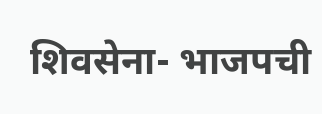शिवसेना- भाजपची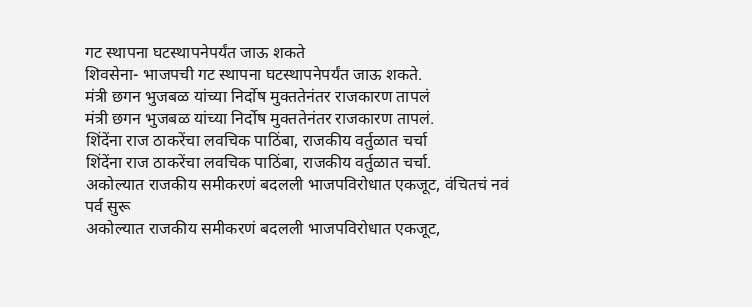गट स्थापना घटस्थापनेपर्यंत जाऊ शकते
शिवसेना- भाजपची गट स्थापना घटस्थापनेपर्यंत जाऊ शकते.
मंत्री छगन भुजबळ यांच्या निर्दोष मुक्ततेनंतर राजकारण तापलं
मंत्री छगन भुजबळ यांच्या निर्दोष मुक्ततेनंतर राजकारण तापलं.
शिंदेंना राज ठाकरेंचा लवचिक पाठिंबा, राजकीय वर्तुळात चर्चा
शिंदेंना राज ठाकरेंचा लवचिक पाठिंबा, राजकीय वर्तुळात चर्चा.
अकोल्यात राजकीय समीकरणं बदलली भाजपविरोधात एकजूट, वंचितचं नवं पर्व सुरू
अकोल्यात राजकीय समीकरणं बदलली भाजपविरोधात एकजूट,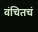वंचितचं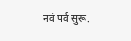नवं पर्व सुरू.